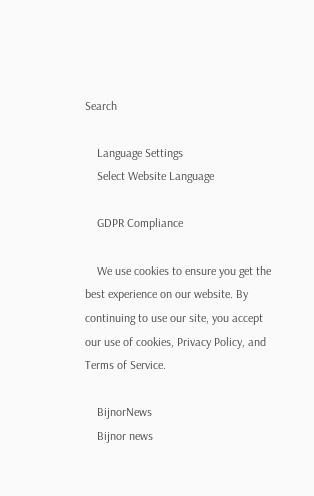Search

    Language Settings
    Select Website Language

    GDPR Compliance

    We use cookies to ensure you get the best experience on our website. By continuing to use our site, you accept our use of cookies, Privacy Policy, and Terms of Service.

    BijnorNews
    Bijnor news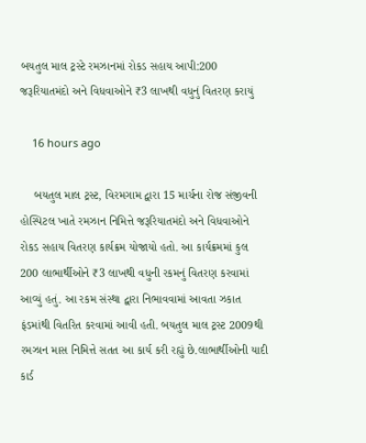બયતુલ માલ ટ્રસ્ટે રમઝાનમાં રોકડ સહાય આપી:200 જરૂરિયાતમંદો અને વિધવાઓને ₹3 લાખથી વધુનું વિતરણ કરાયું

    16 hours ago

    બયતુલ માલ ટ્રસ્ટ, વિરમગામ દ્વારા 15 માર્ચના રોજ સંજીવની હોસ્પિટલ ખાતે રમઝાન નિમિત્તે જરૂરિયાતમંદો અને વિધવાઓને રોકડ સહાય વિતરણ કાર્યક્રમ યોજાયો હતો. આ કાર્યક્રમમાં કુલ 200 લાભાર્થીઓને ₹3 લાખથી વધુની રકમનું વિતરણ કરવામાં આવ્યું હતું. આ રકમ સંસ્થા દ્વારા નિભાવવામાં આવતા ઝકાત ફંડમાંથી વિતરિત કરવામાં આવી હતી. બયતુલ માલ ટ્રસ્ટ 2009થી રમઝાન માસ નિમિત્તે સતત આ કાર્ય કરી રહ્યું છે.લાભાર્થીઓની યાદી કાર્ડ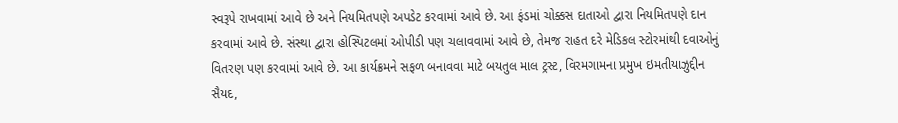સ્વરૂપે રાખવામાં આવે છે અને નિયમિતપણે અપડેટ કરવામાં આવે છે. આ ફંડમાં ચોક્કસ દાતાઓ દ્વારા નિયમિતપણે દાન કરવામાં આવે છે. સંસ્થા દ્વારા હોસ્પિટલમાં ઓપીડી પણ ચલાવવામાં આવે છે, તેમજ રાહત દરે મેડિકલ સ્ટોરમાંથી દવાઓનું વિતરણ પણ કરવામાં આવે છે. આ કાર્યક્રમને સફળ બનાવવા માટે બયતુલ માલ ટ્રસ્ટ, વિરમગામના પ્રમુખ ઇમતીયાઝુદ્દીન સૈયદ,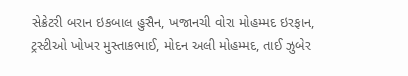સેક્રેટરી બરાન ઇકબાલ હુસૈન, ખજાનચી વોરા મોહમ્મદ ઇરફાન, ટ્રસ્ટીઓ ખોખર મુસ્તાકભાઈ, મોદન અલી મોહમ્મદ, તાઈ ઝુબેર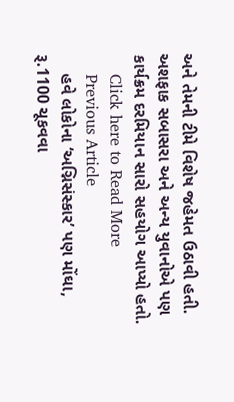અને તેમની ટીમે વિશેષ જહેમત ઉઠાવી હતી. અશફાક સબાસરા અને અન્ય યુવાનોએ પણ કાર્યક્રમ દરમિયાન સારો સહયોગ આપ્યો હતો.
    Click here to Read More
    Previous Article
    હવે લોકોના ‘અગ્નિસંસ્કાર’ પણ મોંઘા, રૂ.1100 ચૂકવવા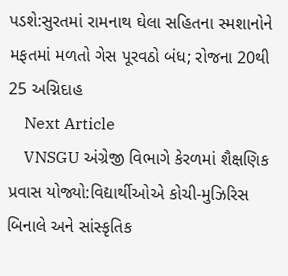પડશે:સુરતમાં રામનાથ ઘેલા સહિતના સ્મશાનોને મફતમાં મળતો ગેસ પૂરવઠો બંધ; રોજના 20થી 25 અગ્નિદાહ
    Next Article
    VNSGU અંગ્રેજી વિભાગે કેરળમાં શૈક્ષણિક પ્રવાસ યોજ્યો:વિદ્યાર્થીઓએ કોચી-મુઝિરિસ બિનાલે અને સાંસ્કૃતિક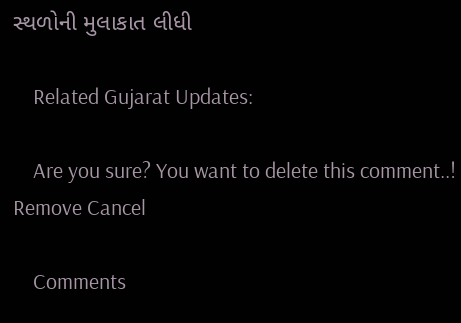સ્થળોની મુલાકાત લીધી

    Related Gujarat Updates:

    Are you sure? You want to delete this comment..! Remove Cancel

    Comments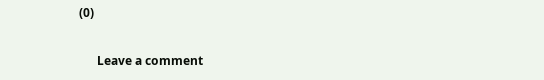(0)

      Leave a comment